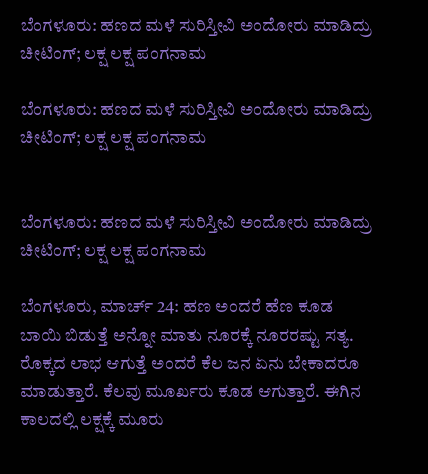ಬೆಂಗಳೂರು: ಹಣದ ಮಳೆ ಸುರಿಸ್ತೀವಿ ಅಂದೋರು ಮಾಡಿದ್ರು ಚೀಟಿಂಗ್; ಲಕ್ಷ ಲಕ್ಷ ಪಂಗನಾಮ

ಬೆಂಗಳೂರು: ಹಣದ ಮಳೆ ಸುರಿಸ್ತೀವಿ ಅಂದೋರು ಮಾಡಿದ್ರು ಚೀಟಿಂಗ್; ಲಕ್ಷ ಲಕ್ಷ ಪಂಗನಾಮ


ಬೆಂಗಳೂರು: ಹಣದ ಮಳೆ ಸುರಿಸ್ತೀವಿ ಅಂದೋರು ಮಾಡಿದ್ರು ಚೀಟಿಂಗ್; ಲಕ್ಷ ಲಕ್ಷ ಪಂಗನಾಮ

ಬೆಂಗಳೂರು, ಮಾರ್ಚ್ 24: ಹಣ ಅಂದರೆ ಹೆಣ ಕೂಡ ಬಾಯಿ ಬಿಡುತ್ತೆ ಅನ್ನೋ ಮಾತು ನೂರಕ್ಕೆ ನೂರರಷ್ಟು ಸತ್ಯ. ರೊಕ್ಕದ ಲಾಭ ಆಗುತ್ತೆ ಅಂದರೆ ಕೆಲ ಜನ ಏನು ಬೇಕಾದರೂ ಮಾಡುತ್ತಾರೆ. ಕೆಲವು ಮೂರ್ಖರು ಕೂಡ ಆಗುತ್ತಾರೆ. ಈಗಿನ ಕಾಲದಲ್ಲಿ ಲಕ್ಷಕ್ಕೆ ಮೂರು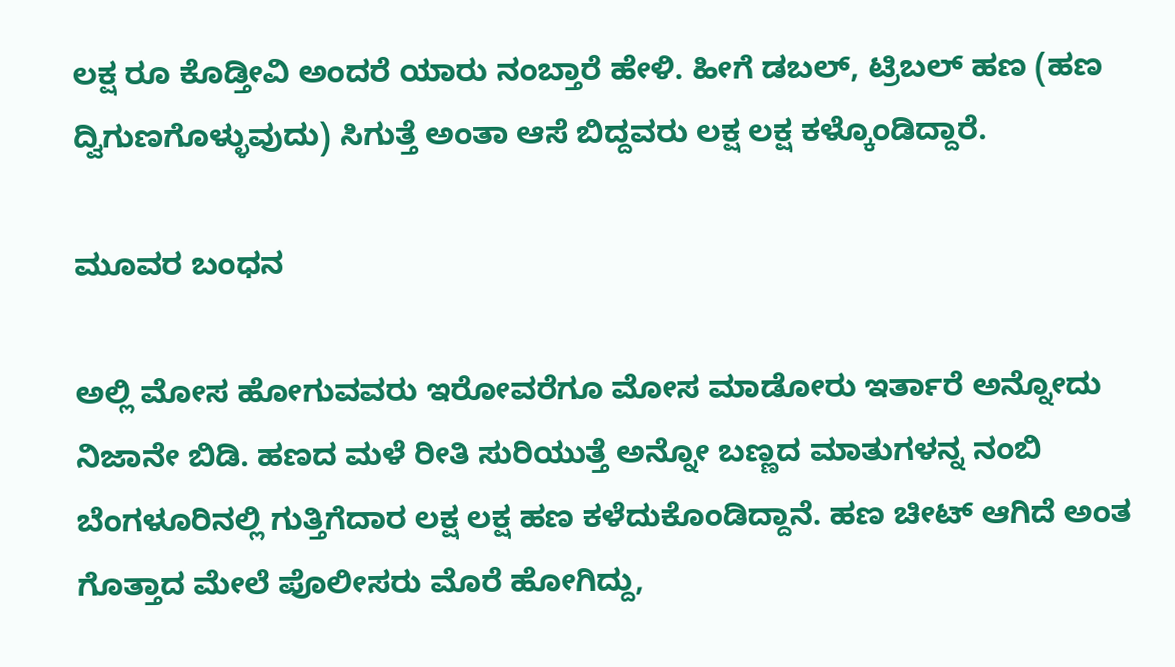ಲಕ್ಷ ರೂ ಕೊಡ್ತೀವಿ ಅಂದರೆ ಯಾರು ನಂಬ್ತಾರೆ ಹೇಳಿ. ಹೀಗೆ ಡಬಲ್, ಟ್ರಿಬಲ್ ಹಣ (ಹಣ ದ್ವಿಗುಣಗೊಳ್ಳುವುದು) ಸಿಗುತ್ತೆ ಅಂತಾ ಆಸೆ ಬಿದ್ದವರು ಲಕ್ಷ ಲಕ್ಷ ಕಳ್ಕೊಂಡಿದ್ದಾರೆ.

ಮೂವರ ಬಂಧನ

ಅಲ್ಲಿ ಮೋಸ ಹೋಗುವವರು ಇರೋವರೆಗೂ ಮೋಸ ಮಾಡೋರು ಇರ್ತಾರೆ ಅನ್ನೋದು ನಿಜಾನೇ ಬಿಡಿ. ಹಣದ ಮಳೆ ರೀತಿ ಸುರಿಯುತ್ತೆ ಅನ್ನೋ ಬಣ್ಣದ ಮಾತುಗಳನ್ನ ನಂಬಿ ಬೆಂಗಳೂರಿನಲ್ಲಿ ಗುತ್ತಿಗೆದಾರ ಲಕ್ಷ ಲಕ್ಷ ಹಣ ಕಳೆದುಕೊಂಡಿದ್ದಾನೆ. ಹಣ ಚೀಟ್ ಆಗಿದೆ ಅಂತ ಗೊತ್ತಾದ ಮೇಲೆ ಪೊಲೀಸರು ಮೊರೆ ಹೋಗಿದ್ದು,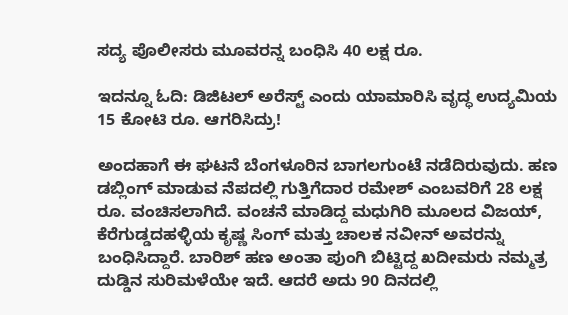ಸದ್ಯ ಪೊಲೀಸರು ಮೂವರನ್ನ ಬಂಧಿಸಿ 40 ಲಕ್ಷ ರೂ.

ಇದನ್ನೂ ಓದಿ: ಡಿಜಿಟಲ್ ಅರೆಸ್ಟ್ ಎಂದು ಯಾಮಾರಿಸಿ ವೃದ್ಧ ಉದ್ಯಮಿಯ 15 ಕೋಟಿ ರೂ. ಆಗರಿಸಿದ್ರು!

ಅಂದಹಾಗೆ ಈ ಘಟನೆ ಬೆಂಗಳೂರಿನ ಬಾಗಲಗುಂಟೆ ನಡೆದಿರುವುದು. ಹಣ ಡಬ್ಲಿಂಗ್ ಮಾಡುವ ನೆಪದಲ್ಲಿ ಗುತ್ತಿಗೆದಾರ ರಮೇಶ್ ಎಂಬವರಿಗೆ 28 ಲಕ್ಷ ರೂ. ವಂಚಿಸಲಾಗಿದೆ. ವಂಚನೆ ಮಾಡಿದ್ದ ಮಧುಗಿರಿ ಮೂಲದ ವಿಜಯ್, ಕೆರೆಗುಡ್ಡದಹಳ್ಳಿಯ ಕೃಷ್ಣ ಸಿಂಗ್ ಮತ್ತು ಚಾಲಕ ನವೀನ್ ಅವರನ್ನು ಬಂಧಿಸಿದ್ದಾರೆ. ಬಾರಿಶ್ ಹಣ ಅಂತಾ ಪುಂಗಿ ಬಿಟ್ಟಿದ್ದ ಖದೀಮರು ನಮ್ಮತ್ರ ದುಡ್ಡಿನ ಸುರಿಮಳೆಯೇ ಇದೆ. ಆದರೆ ಅದು 90 ದಿನದಲ್ಲಿ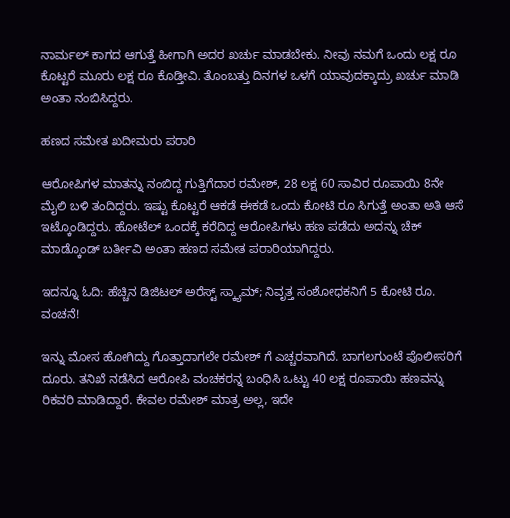ನಾರ್ಮಲ್ ಕಾಗದ ಆಗುತ್ತೆ ಹೀಗಾಗಿ ಅದರ ಖರ್ಚು ಮಾಡಬೇಕು. ನೀವು ನಮಗೆ ಒಂದು ಲಕ್ಷ ರೂ ಕೊಟ್ಟರೆ ಮೂರು ಲಕ್ಷ ರೂ ಕೊಡ್ತೀವಿ. ತೊಂಬತ್ತು ದಿನಗಳ ಒಳಗೆ ಯಾವುದಕ್ಕಾದ್ರು ಖರ್ಚು ಮಾಡಿ ಅಂತಾ ನಂಬಿಸಿದ್ದರು.

ಹಣದ ಸಮೇತ ಖದೀಮರು ಪರಾರಿ

ಆರೋಪಿಗಳ ಮಾತನ್ನು ನಂಬಿದ್ದ ಗುತ್ತಿಗೆದಾರ ರಮೇಶ್, 28 ಲಕ್ಷ 60 ಸಾವಿರ ರೂಪಾಯಿ 8ನೇ ಮೈಲಿ ಬಳಿ ತಂದಿದ್ದರು. ಇಷ್ಟು ಕೊಟ್ಟರೆ ಆಕಡೆ ಈಕಡೆ ಒಂದು ಕೋಟಿ ರೂ ಸಿಗುತ್ತೆ ಅಂತಾ ಅತಿ ಆಸೆ ಇಟ್ಕೊಂಡಿದ್ದರು. ಹೋಟೆಲ್ ಒಂದಕ್ಕೆ ಕರೆದಿದ್ದ ಆರೋಪಿಗಳು ಹಣ ಪಡೆದು ಅದನ್ನು ಚೆಕ್ ಮಾಡ್ಕೊಂಡ್ ಬರ್ತೀವಿ ಅಂತಾ ಹಣದ ಸಮೇತ ಪರಾರಿಯಾಗಿದ್ದರು.

ಇದನ್ನೂ ಓದಿ: ಹೆಚ್ಚಿನ ಡಿಜಿಟಲ್ ಅರೆಸ್ಟ್ ಸ್ಕ್ಯಾಮ್; ನಿವೃತ್ತ ಸಂಶೋಧಕನಿಗೆ 5 ಕೋಟಿ ರೂ. ವಂಚನೆ!

ಇನ್ನು ಮೋಸ ಹೋಗಿದ್ದು ಗೊತ್ತಾದಾಗಲೇ ರಮೇಶ್ ಗೆ ಎಚ್ಚರವಾಗಿದೆ. ಬಾಗಲಗುಂಟೆ ಪೊಲೀಸರಿಗೆ ದೂರು. ತನಿಖೆ ನಡೆಸಿದ ಆರೋಪಿ ವಂಚಕರನ್ನ ಬಂಧಿಸಿ ಒಟ್ಟು 40 ಲಕ್ಷ ರೂಪಾಯಿ ಹಣವನ್ನು ರಿಕವರಿ ಮಾಡಿದ್ದಾರೆ. ಕೇವಲ ರಮೇಶ್ ಮಾತ್ರ ಅಲ್ಲ, ಇದೇ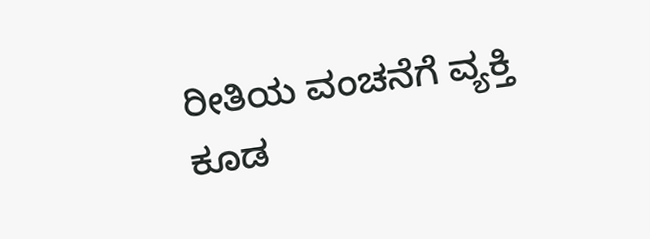ರೀತಿಯ ವಂಚನೆಗೆ ವ್ಯಕ್ತಿ ಕೂಡ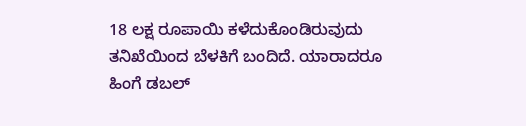18 ಲಕ್ಷ ರೂಪಾಯಿ ಕಳೆದುಕೊಂಡಿರುವುದು ತನಿಖೆಯಿಂದ ಬೆಳಕಿಗೆ ಬಂದಿದೆ. ಯಾರಾದರೂ ಹಿಂಗೆ ಡಬಲ್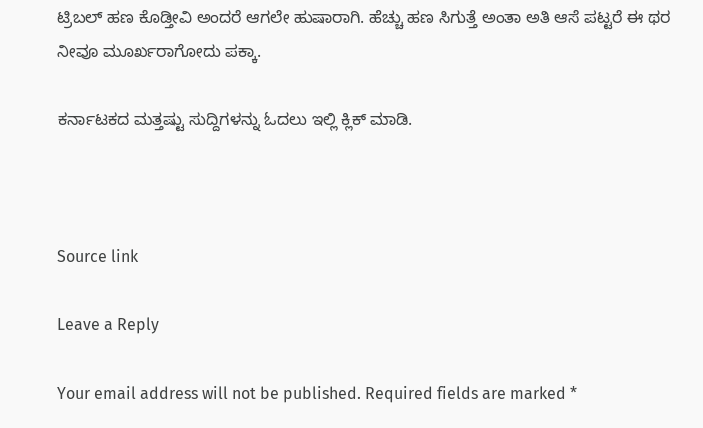ಟ್ರಿಬಲ್ ಹಣ ಕೊಡ್ತೀವಿ ಅಂದರೆ ಆಗಲೇ ಹುಷಾರಾಗಿ. ಹೆಚ್ಚು ಹಣ ಸಿಗುತ್ತೆ ಅಂತಾ ಅತಿ ಆಸೆ ಪಟ್ಟರೆ ಈ ಥರ ನೀವೂ ಮೂರ್ಖರಾಗೋದು ಪಕ್ಕಾ.

ಕರ್ನಾಟಕದ ಮತ್ತಷ್ಟು ಸುದ್ದಿಗಳನ್ನು ಓದಲು ಇಲ್ಲಿ ಕ್ಲಿಕ್ ಮಾಡಿ.



Source link

Leave a Reply

Your email address will not be published. Required fields are marked *